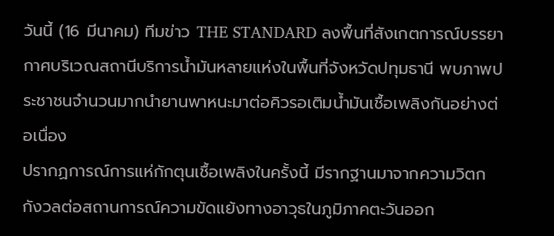วันนี้ (16 มีนาคม) ทีมข่าว THE STANDARD ลงพื้นที่สังเกตการณ์บรรยากาศบริเวณสถานีบริการน้ำมันหลายแห่งในพื้นที่จังหวัดปทุมธานี พบภาพประชาชนจำนวนมากนำยานพาหนะมาต่อคิวรอเติมน้ำมันเชื้อเพลิงกันอย่างต่อเนื่อง
ปรากฏการณ์การแห่กักตุนเชื้อเพลิงในครั้งนี้ มีรากฐานมาจากความวิตกกังวลต่อสถานการณ์ความขัดแย้งทางอาวุธในภูมิภาคตะวันออก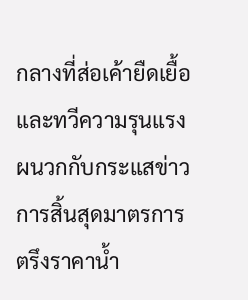กลางที่ส่อเค้ายืดเยื้อและทวีความรุนแรง ผนวกกับกระแสข่าวการสิ้นสุดมาตรการตรึงราคาน้ำ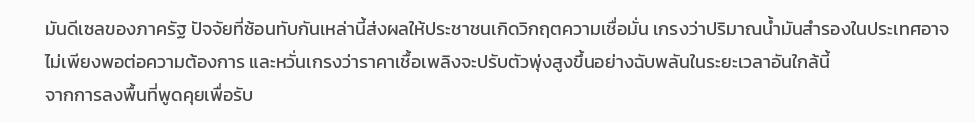มันดีเซลของภาครัฐ ปัจจัยที่ซ้อนทับกันเหล่านี้ส่งผลให้ประชาชนเกิดวิกฤตความเชื่อมั่น เกรงว่าปริมาณน้ำมันสำรองในประเทศอาจไม่เพียงพอต่อความต้องการ และหวั่นเกรงว่าราคาเชื้อเพลิงจะปรับตัวพุ่งสูงขึ้นอย่างฉับพลันในระยะเวลาอันใกล้นี้
จากการลงพื้นที่พูดคุยเพื่อรับ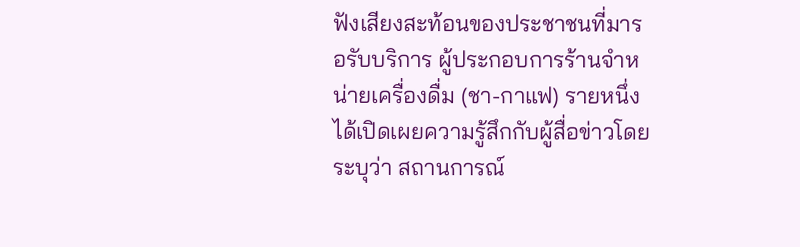ฟังเสียงสะท้อนของประชาชนที่มารอรับบริการ ผู้ประกอบการร้านจำหน่ายเครื่องดื่ม (ชา-กาแฟ) รายหนึ่ง ได้เปิดเผยความรู้สึกกับผู้สื่อข่าวโดยระบุว่า สถานการณ์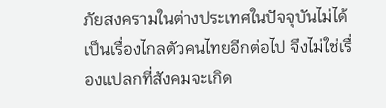ภัยสงครามในต่างประเทศในปัจจุบันไม่ได้เป็นเรื่องไกลตัวคนไทยอีกต่อไป จึงไม่ใช่เรื่องแปลกที่สังคมจะเกิด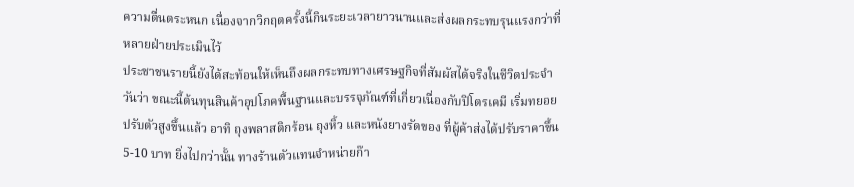ความตื่นตระหนก เนื่องจากวิกฤตครั้งนี้กินระยะเวลายาวนานและส่งผลกระทบรุนแรงกว่าที่หลายฝ่ายประเมินไว้
ประชาชนรายนี้ยังได้สะท้อนให้เห็นถึงผลกระทบทางเศรษฐกิจที่สัมผัสได้จริงในชีวิตประจำวันว่า ขณะนี้ต้นทุนสินค้าอุปโภคพื้นฐานและบรรจุภัณฑ์ที่เกี่ยวเนื่องกับปิโตรเคมี เริ่มทยอยปรับตัวสูงขึ้นแล้ว อาทิ ถุงพลาสติกร้อน ถุงหิ้ว และหนังยางรัดของ ที่ผู้ค้าส่งได้ปรับราคาขึ้น 5-10 บาท ยิ่งไปกว่านั้น ทางร้านตัวแทนจำหน่ายก๊า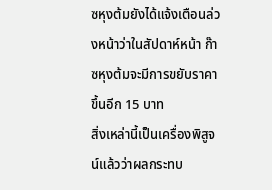ซหุงต้มยังได้แจ้งเตือนล่วงหน้าว่าในสัปดาห์หน้า ก๊าซหุงต้มจะมีการขยับราคาขึ้นอีก 15 บาท
สิ่งเหล่านี้เป็นเครื่องพิสูจน์แล้วว่าผลกระทบ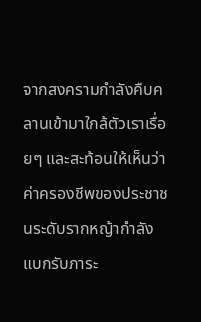จากสงครามกำลังคืบคลานเข้ามาใกล้ตัวเราเรื่อยๆ และสะท้อนให้เห็นว่าค่าครองชีพของประชาชนระดับรากหญ้ากำลังแบกรับภาระ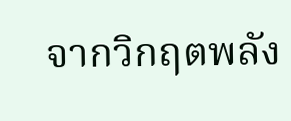จากวิกฤตพลัง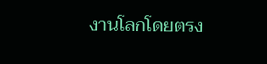งานโลกโดยตรง